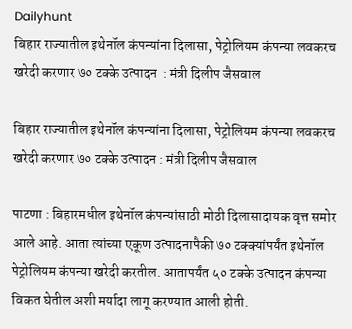Dailyhunt
बिहार राज्यातील इथेनॉल कंपन्यांना दिलासा, पेट्रोलियम कंपन्या लवकरच खरेदी करणार ७० टक्के उत्पादन  : मंत्री दिलीप जैसवाल

बिहार राज्यातील इथेनॉल कंपन्यांना दिलासा, पेट्रोलियम कंपन्या लवकरच खरेदी करणार ७० टक्के उत्पादन : मंत्री दिलीप जैसवाल

पाटणा : बिहारमधील इथेनॉल कंपन्यांसाठी मोठी दिलासादायक वृत्त समोर आले आहे. आता त्यांच्या एकूण उत्पादनापैकी ७० टक्क्यांपर्यंत इथेनॉल पेट्रोलियम कंपन्या खरेदी करतील. आतापर्यंत ५० टक्के उत्पादन कंपन्या विकत घेतील अशी मर्यादा लागू करण्यात आली होती.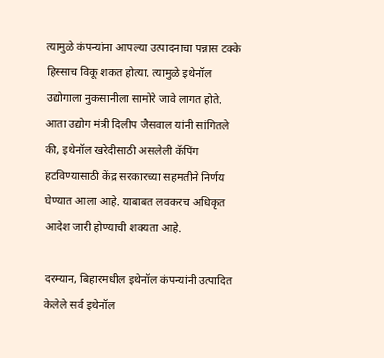त्यामुळे कंपन्यांना आपल्या उत्पादनाचा पन्नास टक्के हिस्साच विकू शकत होत्या. त्यामुळे इथेनॉल उद्योगाला नुकसानीला सामोरे जावे लागत होते. आता उद्योग मंत्री दिलीप जैसवाल यांनी सांगितले की, इथेनॉल खरेदीसाठी असलेली कॅपिंग हटविण्यासाठी केंद्र सरकारच्या सहमतीने निर्णय घेण्यात आला आहे. याबाबत लवकरच अधिकृत आदेश जारी होण्याची शक्यता आहे.

दरम्यान, बिहारमधील इथेनॉल कंपन्यांनी उत्पादित केलेले सर्व इथेनॉल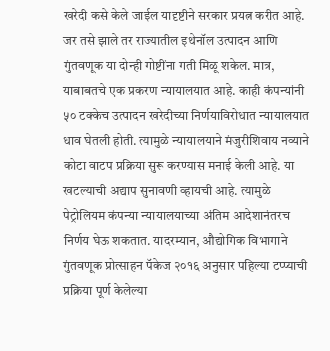खरेदी कसे केले जाईल यादृष्टीने सरकार प्रयत्न करीत आहे. जर तसे झाले तर राज्यातील इथेनॉल उत्पादन आणि गुंतवणूक या दोन्ही गोष्टींना गती मिळू शकेल. मात्र, याबाबतचे एक प्रकरण न्यायालयात आहे. काही कंपन्यांनी ५० टक्केच उत्पादन खरेदीच्या निर्णयाविरोधात न्यायालयात धाव घेतली होती. त्यामुळे न्यायालयाने मंजुरीशिवाय नव्याने कोटा वाटप प्रक्रिया सुरू करण्यास मनाई केली आहे. या खटल्याची अद्याप सुनावणी व्हायची आहे. त्यामुळे पेट्रोलियम कंपन्या न्यायालयाच्या अंतिम आदेशानंतरच निर्णय घेऊ शकतात. यादरम्यान, औद्योगिक विभागाने गुंतवणूक प्रोत्साहन पॅकेज २०१६ अनुसार पहिल्या टप्प्याची प्रक्रिया पूर्ण केलेल्या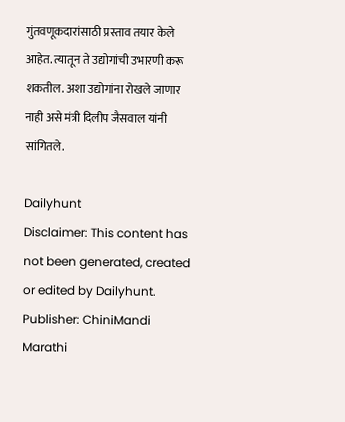गुंतवणूकदारांसाठी प्रस्ताव तयार केले आहेत. त्यातून ते उद्योगांची उभारणी करू शकतील. अशा उद्योगांना रोखले जाणार नाही असे मंत्री दिलीप जैसवाल यांनी सांगितले.

Dailyhunt
Disclaimer: This content has not been generated, created or edited by Dailyhunt. Publisher: ChiniMandi Marathi